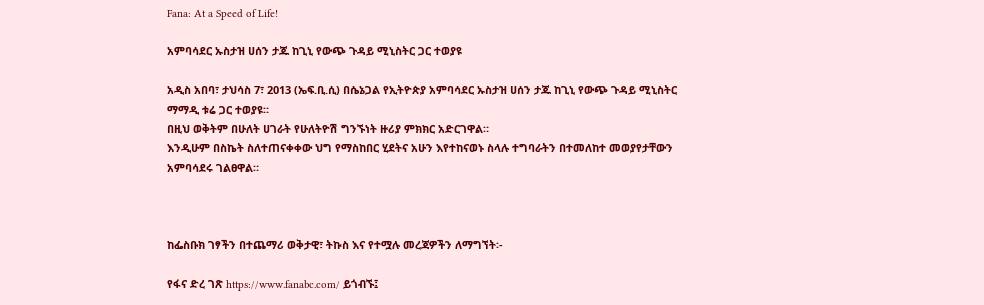Fana: At a Speed of Life!

አምባሳደር ኡስታዝ ሀሰን ታጁ ከጊኒ የውጭ ጉዳይ ሚኒስትር ጋር ተወያዩ

አዲስ አበባ፣ ታህሳስ 7፣ 2013 (ኤፍ.ቢ.ሲ) በሴኔጋል የኢትዮጵያ አምባሳደር ኡስታዝ ሀሰን ታጁ ከጊኒ የውጭ ጉዳይ ሚኒስትር ማማዲ ቱሬ ጋር ተወያዩ።
በዚህ ወቅትም በሁለት ሀገራት የሁለትዮሽ ግንኙነት ዙሪያ ምክክር አድርገዋል።
እንዲሁም በስኬት ስለተጠናቀቀው ህግ የማስከበር ሂደትና አሁን እየተከናወኑ ስላሉ ተግባራትን በተመለከተ መወያየታቸውን አምባሳደሩ ገልፀዋል።



ከፌስቡክ ገፃችን በተጨማሪ ወቅታዊ፣ ትኩስ እና የተሟሉ መረጃዎችን ለማግኘት፡-

የፋና ድረ ገጽ https://www.fanabc.com/ ይጎብኙ፤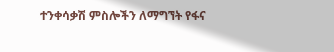ተንቀሳቃሽ ምስሎችን ለማግኘት የፋና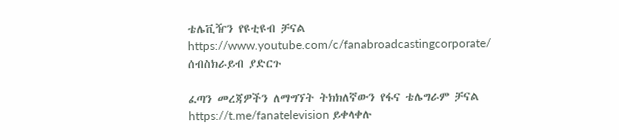ቴሌቪዥን የዩቲዩብ ቻናል https://www.youtube.com/c/fanabroadcastingcorporate/ ሰብስክራይብ ያድርጉ

ፈጣን መረጃዎችን ለማግኘት ትክክለኛውን የፋና ቴሌግራም ቻናል https://t.me/fanatelevision ይቀላቀሉ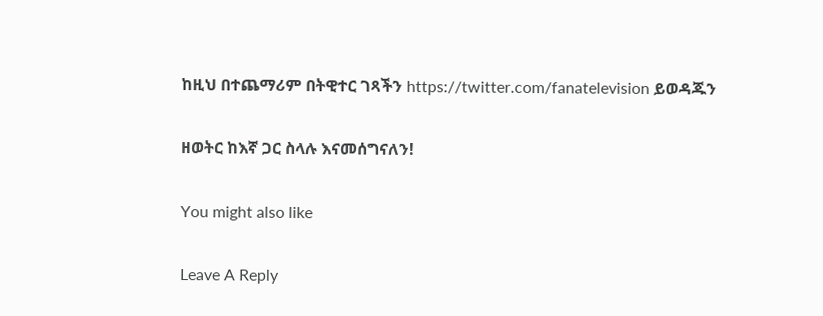ከዚህ በተጨማሪም በትዊተር ገጻችን https://twitter.com/fanatelevision ይወዳጁን

ዘወትር ከእኛ ጋር ስላሉ እናመሰግናለን!

You might also like

Leave A Reply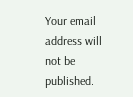Your email address will not be published.